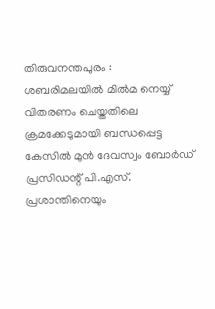തിരുവനന്തപുരം : ശബരിമലയിൽ മിൽമ നെയ്യ് വിതരണം ചെയ്തതിലെ ക്രമക്കേടുമായി ബന്ധപ്പെട്ട കേസിൽ മുൻ ദേവസ്വം ബോർഡ് പ്രസിഡന്റ് പി.എസ്. പ്രശാന്തിനെയും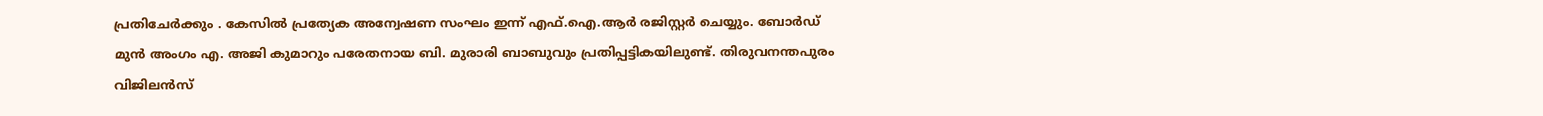പ്രതിചേർക്കും . കേസിൽ പ്രത്യേക അന്വേഷണ സംഘം ഇന്ന് എഫ്.ഐ.ആർ രജിസ്റ്റർ ചെയ്യും. ബോർഡ് മുൻ അംഗം എ. അജി കുമാറും പരേതനായ ബി. മുരാരി ബാബുവും പ്രതിപ്പട്ടികയിലുണ്ട്. തിരുവനന്തപുരം വിജിലൻസ്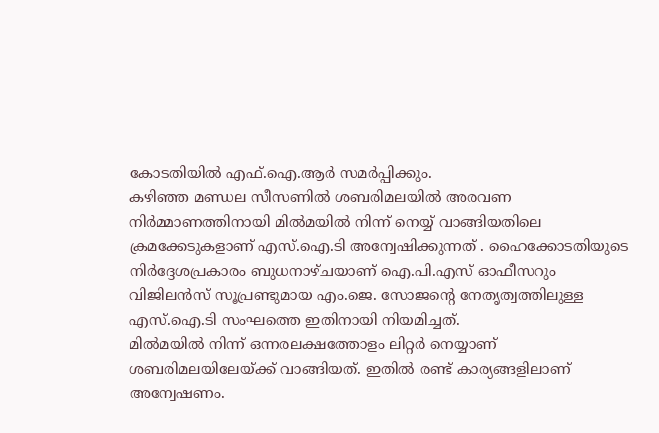കോടതിയിൽ എഫ്.ഐ.ആർ സമർപ്പിക്കും.
കഴിഞ്ഞ മണ്ഡല സീസണിൽ ശബരിമലയിൽ അരവണ നിർമ്മാണത്തിനായി മിൽമയിൽ നിന്ന് നെയ്യ് വാങ്ങിയതിലെ ക്രമക്കേടുകളാണ് എസ്.ഐ.ടി അന്വേഷിക്കുന്നത് . ഹൈക്കോടതിയുടെ നിർദ്ദേശപ്രകാരം ബുധനാഴ്ചയാണ് ഐ.പി.എസ് ഓഫീസറും വിജിലൻസ് സൂപ്രണ്ടുമായ എം.ജെ. സോജന്റെ നേതൃത്വത്തിലുള്ള എസ്.ഐ.ടി സംഘത്തെ ഇതിനായി നിയമിച്ചത്.
മിൽമയിൽ നിന്ന് ഒന്നരലക്ഷത്തോളം ലിറ്റർ നെയ്യാണ് ശബരിമലയിലേയ്ക്ക് വാങ്ങിയത്. ഇതിൽ രണ്ട് കാര്യങ്ങളിലാണ് അന്വേഷണം.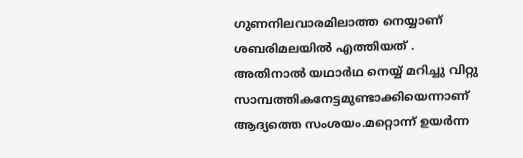ഗുണനിലവാരമിലാത്ത നെയ്യാണ് ശബരിമലയിൽ എത്തിയത് . അതിനാൽ യഥാർഥ നെയ്യ് മറിച്ചു വിറ്റു സാമ്പത്തികനേട്ടമുണ്ടാക്കിയെന്നാണ് ആദ്യത്തെ സംശയം.മറ്റൊന്ന് ഉയർന്ന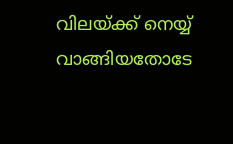വിലയ്ക്ക് നെയ്യ് വാങ്ങിയതോടേ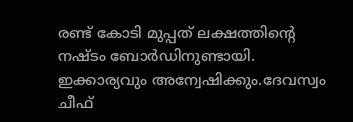രണ്ട് കോടി മുപ്പത് ലക്ഷത്തിന്റെ നഷ്ടം ബോർഡിനുണ്ടായി. ഇക്കാര്യവും അന്വേഷിക്കും.ദേവസ്വം ചീഫ്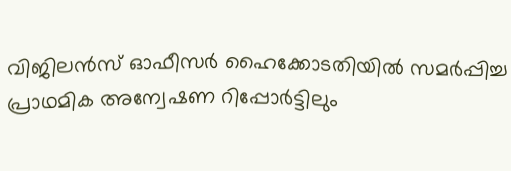വിജിലൻസ് ഓഫീസർ ഹൈക്കോടതിയിൽ സമർപ്പിച്ച പ്രാഥമിക അന്വേഷണ റിപ്പോർട്ടിലും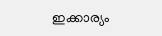ഇക്കാര്യം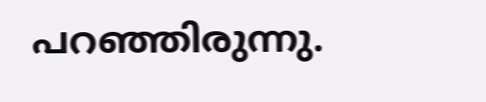പറഞ്ഞിരുന്നു.